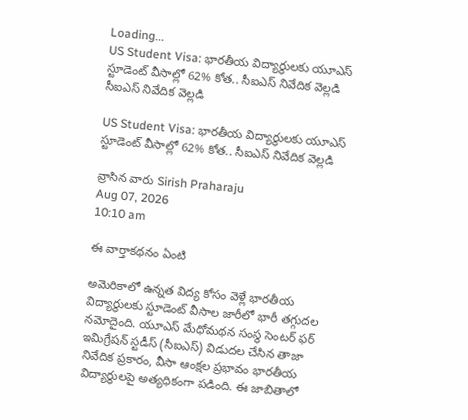Loading...
US Student Visa: భారతీయ విద్యార్థులకు యూఎస్ స్టూడెంట్ వీసాల్లో 62% కోత.. సీఐఎస్ నివేదిక వెల్లడి
సీఐఎస్ నివేదిక వెల్లడి

US Student Visa: భారతీయ విద్యార్థులకు యూఎస్ స్టూడెంట్ వీసాల్లో 62% కోత.. సీఐఎస్ నివేదిక వెల్లడి

వ్రాసిన వారు Sirish Praharaju
Aug 07, 2026
10:10 am

ఈ వార్తాకథనం ఏంటి

అమెరికాలో ఉన్నత విద్య కోసం వెళ్లే భారతీయ విద్యార్థులకు స్టూడెంట్ వీసాల జారీలో భారీ తగ్గుదల నమోదైంది. యూఎస్ మేధోమథన సంస్థ సెంటర్ ఫర్ ఇమిగ్రేషన్ స్టడీస్ (సీఐఎస్) విడుదల చేసిన తాజా నివేదిక ప్రకారం, వీసా ఆంక్షల ప్రభావం భారతీయ విద్యార్థులపై అత్యధికంగా పడింది. ఈ జాబితాలో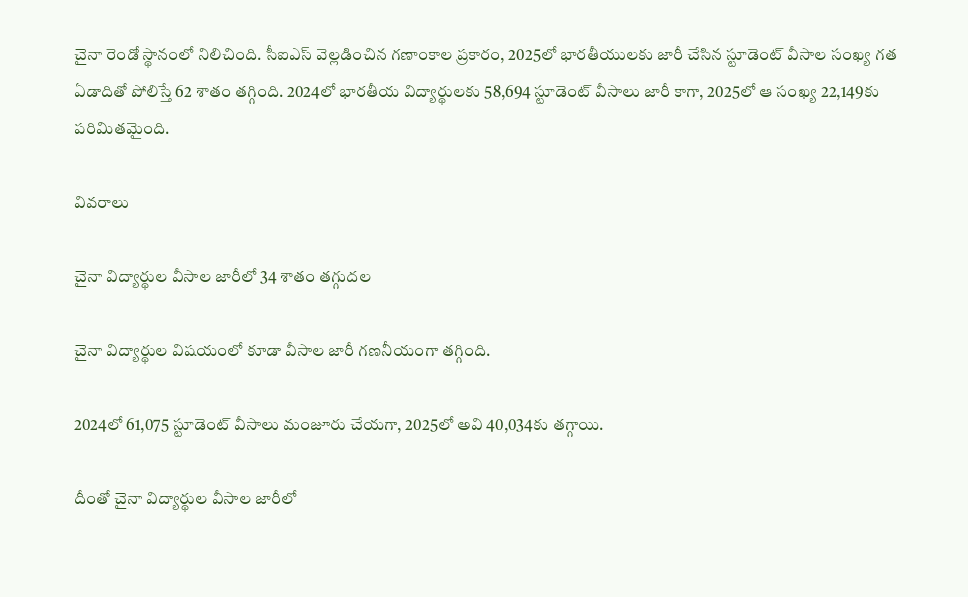చైనా రెండో స్థానంలో నిలిచింది. సీఐఎస్ వెల్లడించిన గణాంకాల ప్రకారం, 2025లో భారతీయులకు జారీ చేసిన స్టూడెంట్ వీసాల సంఖ్య గత ఏడాదితో పోలిస్తే 62 శాతం తగ్గింది. 2024లో భారతీయ విద్యార్థులకు 58,694 స్టూడెంట్ వీసాలు జారీ కాగా, 2025లో ఆ సంఖ్య 22,149కు పరిమితమైంది.

వివరాలు

చైనా విద్యార్థుల వీసాల జారీలో 34 శాతం తగ్గుదల

చైనా విద్యార్థుల విషయంలో కూడా వీసాల జారీ గణనీయంగా తగ్గింది.

2024లో 61,075 స్టూడెంట్ వీసాలు మంజూరు చేయగా, 2025లో అవి 40,034కు తగ్గాయి.

దీంతో చైనా విద్యార్థుల వీసాల జారీలో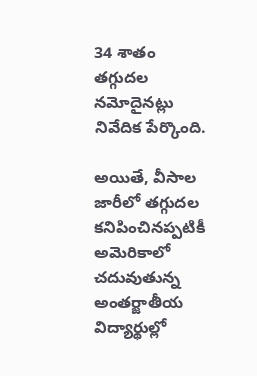34 శాతం తగ్గుదల నమోదైనట్లు నివేదిక పేర్కొంది.

అయితే, వీసాల జారీలో తగ్గుదల కనిపించినప్పటికీ అమెరికాలో చదువుతున్న అంతర్జాతీయ విద్యార్థుల్లో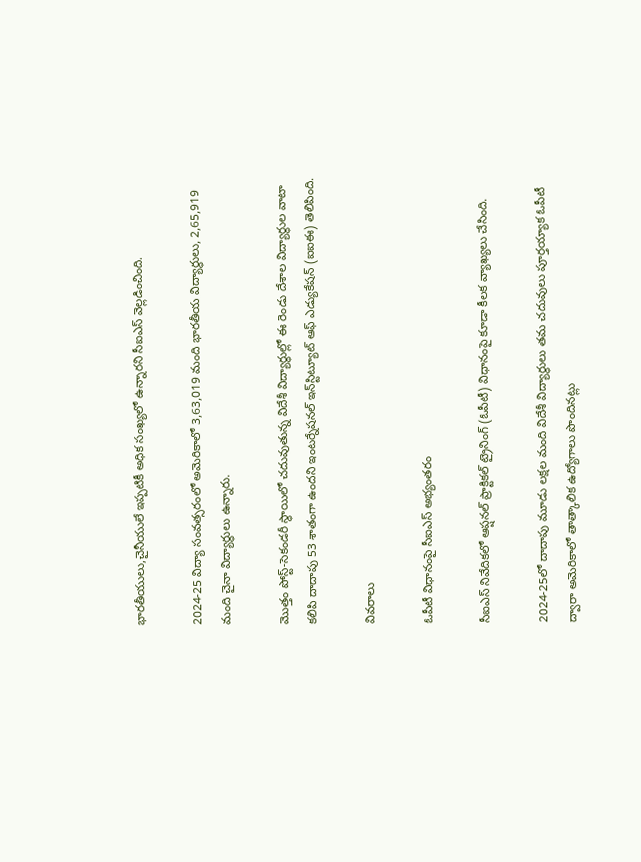భారతీయులు,చైనీయులే ఇప్పటికీ అధిక సంఖ్యలో ఉన్నారని సీఐఎస్ వెల్లడించింది.

2024-25 విద్యా సంవత్సరంలో అమెరికాలో 3,63,019 మంది భారతీయ విద్యార్థులు, 2,65,919 మంది చైనా విద్యార్థులు ఉన్నారు.

మొత్తం పోస్ట్-సెకండరీ స్థాయిలో చదువుతున్న విదేశీ విద్యార్థుల్లో ఈ రెండు దేశాల విద్యార్థుల వాటా కలిపి దాదాపు 53 శాతంగా ఉందని ఇంటర్నేషనల్ ఇన్‌స్టిట్యూట్ ఆఫ్ ఎడ్యుకేషన్ (ఐఐఈ) తెలిపింది.

వివరాలు

ఓపీటీ విధానంపై సీఐఎస్ అభ్యంతరం

సీఐఎస్ నివేదికలో ఆప్షనల్ ప్రాక్టికల్ ట్రైనింగ్ (ఓపీటీ) విధానంపై కూడా కీలక వ్యాఖ్యలు చేసింది.

2024-25లో దాదాపు మూడు లక్షల మంది విదేశీ విద్యార్థులు తమ చదువులు పూర్తయ్యాక ఓపీటీ ద్వారా అమెరికాలో తాత్కాలిక ఉద్యోగాలు పొందినట్లు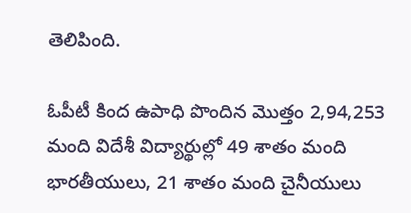తెలిపింది.

ఓపీటీ కింద ఉపాధి పొందిన మొత్తం 2,94,253 మంది విదేశీ విద్యార్థుల్లో 49 శాతం మంది భారతీయులు, 21 శాతం మంది చైనీయులు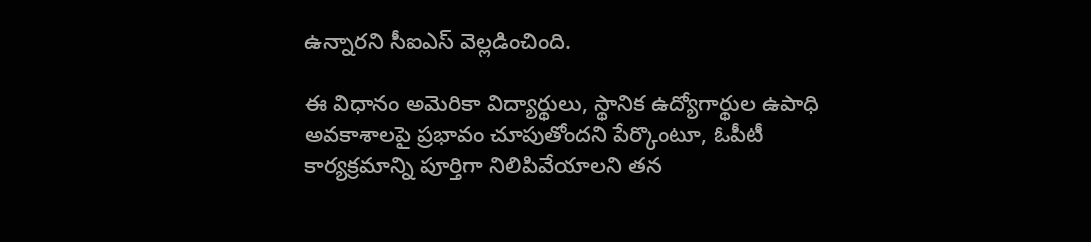ఉన్నారని సీఐఎస్ వెల్లడించింది.

ఈ విధానం అమెరికా విద్యార్థులు, స్థానిక ఉద్యోగార్థుల ఉపాధి అవకాశాలపై ప్రభావం చూపుతోందని పేర్కొంటూ, ఓపీటీ కార్యక్రమాన్ని పూర్తిగా నిలిపివేయాలని తన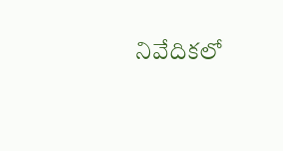నివేదికలో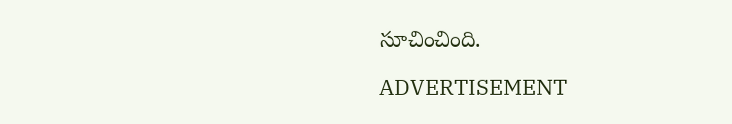సూచించింది.

ADVERTISEMENT